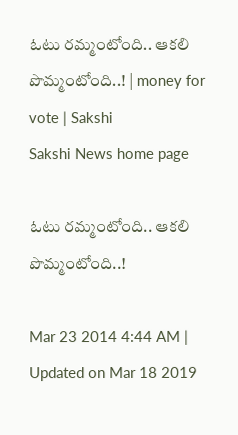ఓటు రమ్మంటోంది.. ఆకలి పొమ్మంటోంది..! | money for vote | Sakshi
Sakshi News home page

ఓటు రమ్మంటోంది.. ఆకలి పొమ్మంటోంది..!

Mar 23 2014 4:44 AM | Updated on Mar 18 2019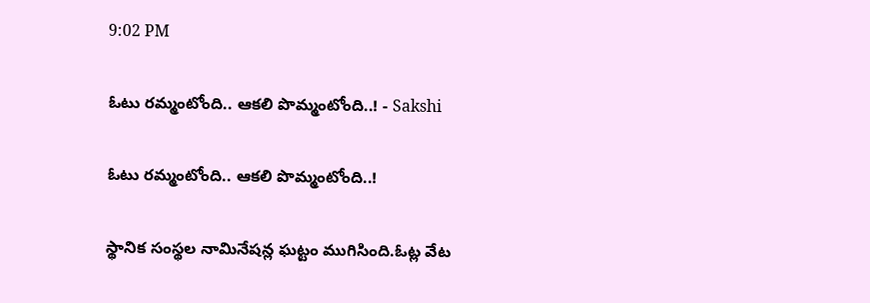9:02 PM

ఓటు రమ్మంటోంది.. ఆకలి పొమ్మంటోంది..! - Sakshi

ఓటు రమ్మంటోంది.. ఆకలి పొమ్మంటోంది..!

స్థానిక సంస్థల నామినేషన్ల ఘట్టం ముగిసింది.ఓట్ల వేట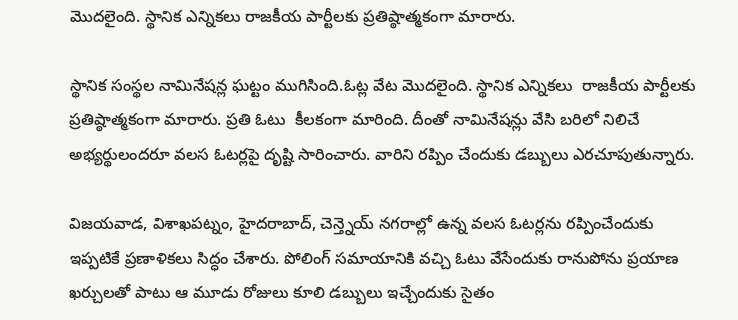మొదలైంది. స్థానిక ఎన్నికలు రాజకీయ పార్టీలకు ప్రతిష్ఠాత్మకంగా మారారు.

స్థానిక సంస్థల నామినేషన్ల ఘట్టం ముగిసింది.ఓట్ల వేట మొదలైంది. స్థానిక ఎన్నికలు  రాజకీయ పార్టీలకు ప్రతిష్ఠాత్మకంగా మారారు. ప్రతి ఓటు  కీలకంగా మారింది. దీంతో నామినేషన్లు వేసి బరిలో నిలిచే అభ్యర్థులందరూ వలస ఓటర్లపై దృష్టి సారించారు. వారిని రప్పిం చేందుకు డబ్బులు ఎరచూపుతున్నారు.

విజయవాడ, విశాఖపట్నం, హైదరాబాద్, చెన్త్నెయ్ నగరాల్లో ఉన్న వలస ఓటర్లను రప్పించేందుకు ఇప్పటికే ప్రణాళికలు సిద్ధం చేశారు. పోలింగ్ సమాయానికి వచ్చి ఓటు వేసేందుకు రానుపోను ప్రయాణ ఖర్చులతో పాటు ఆ మూడు రోజులు కూలి డబ్బులు ఇచ్చేందుకు సైతం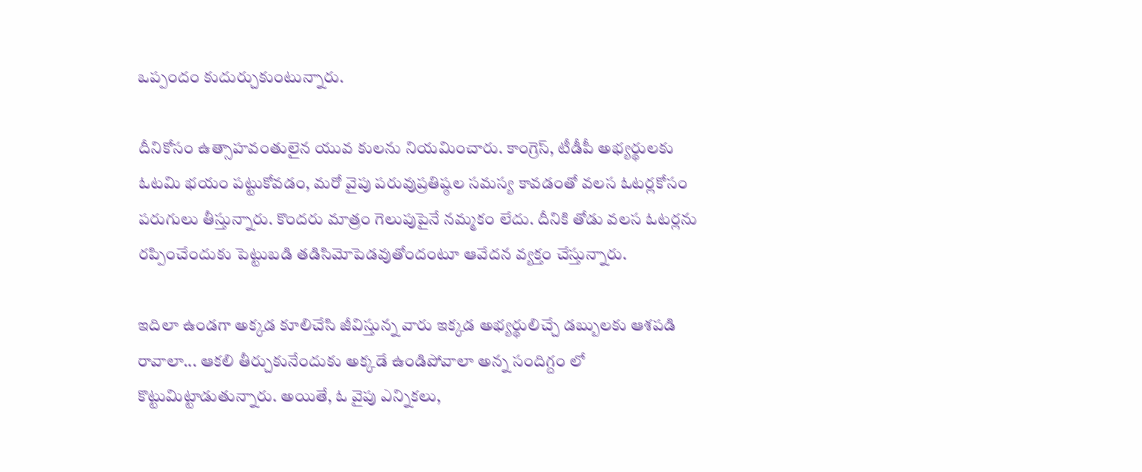ఒప్పందం కుదుర్చుకుంటున్నారు.

దీనికోసం ఉత్సాహవంతులైన యువ కులను నియమించారు. కాంగ్రెస్, టీడీపీ అభ్యర్థులకు ఓటమి భయం పట్టుకోవడం, మరో వైపు పరువుప్రతిష్ఠల సమస్య కావడంతో వలస ఓటర్లకోసం పరుగులు తీస్తున్నారు. కొందరు మాత్రం గెలుపుపైనే నమ్మకం లేదు. దీనికి తోడు వలస ఓటర్లను రప్పించేందుకు పెట్టుబడి తడిసిమోపెడవుతోందంటూ ఆవేదన వ్యక్తం చేస్తున్నారు.

ఇదిలా ఉండగా అక్కడ కూలిచేసి జీవిస్తున్న వారు ఇక్కడ అభ్యర్థులిచ్చే డబ్బులకు ఆశపడి రావాలా... ఆకలి తీర్చుకునేందుకు అక్కడే ఉండిపోవాలా అన్న సందిగ్దం లో కొట్టుమిట్టాడుతున్నారు. అయితే, ఓ వైపు ఎన్నికలు,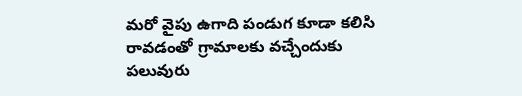మరో వైపు ఉగాది పండుగ కూడా కలిసి రావడంతో గ్రామాలకు వచ్చేందుకు పలువురు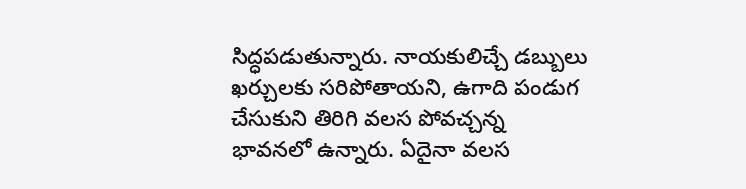సిద్ధపడుతున్నారు. నాయకులిచ్చే డబ్బులు ఖర్చులకు సరిపోతాయని, ఉగాది పండుగ చేసుకుని తిరిగి వలస పోవచ్చన్న భావనలో ఉన్నారు. ఏదైనా వలస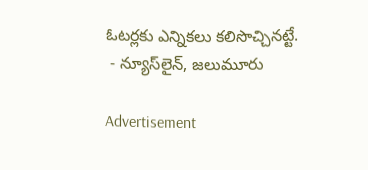ఓటర్లకు ఎన్నికలు కలిసొచ్చినట్టే.
 - న్యూస్‌లైన్, జలుమూరు

Advertisement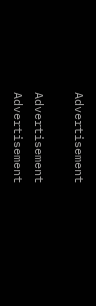Advertisement

Advertisement
Advertisement